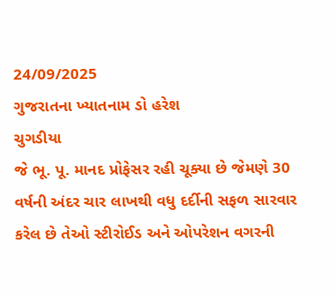24/09/2025
ગુજરાતના ખ્યાતનામ ડો હરેશ
ચુગડીયા
જે ભૂ. પૂ. માનદ પ્રોફેસર રહી ચૂક્યા છે જેમણે 30 વર્ષની અંદર ચાર લાખથી વધુ દર્દીની સફળ સારવાર કરેલ છે તેઓ સ્ટીરોઈડ અને ઓપરેશન વગરની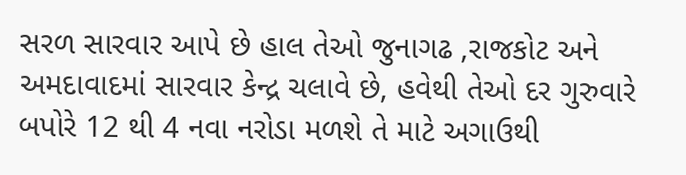સરળ સારવાર આપે છે હાલ તેઓ જુનાગઢ ,રાજકોટ અને અમદાવાદમાં સારવાર કેન્દ્ર ચલાવે છે, હવેથી તેઓ દર ગુરુવારે બપોરે 12 થી 4 નવા નરોડા મળશે તે માટે અગાઉથી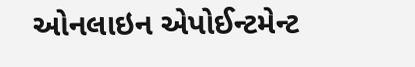ઓનલાઇન એપોઈન્ટમેન્ટ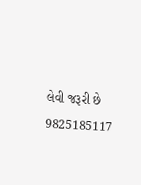લેવી જરૂરી છે 9825185117